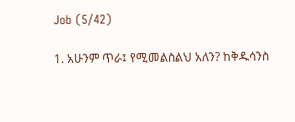Job (5/42)

1. አሁንም ጥራ፤ የሚመልስልህ አለን? ከቅዱሳንስ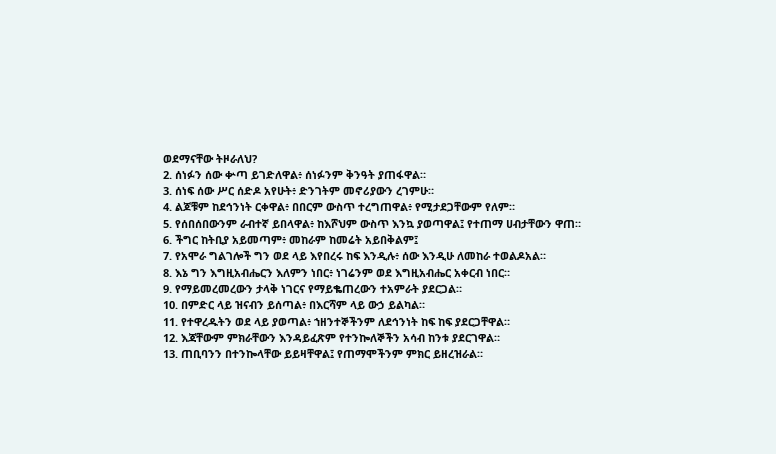ወደማናቸው ትዞራለህ?
2. ሰነፉን ሰው ቍጣ ይገድለዋል፥ ሰነፉንም ቅንዓት ያጠፋዋል።
3. ሰነፍ ሰው ሥር ሰድዶ አየሁት፥ ድንገትም መኖሪያውን ረገምሁ።
4. ልጆቹም ከደኅንነት ርቀዋል፥ በበርም ውስጥ ተረግጠዋል፥ የሚታደጋቸውም የለም።
5. የሰበሰበውንም ራብተኛ ይበላዋል፥ ከእሾህም ውስጥ እንኳ ያወጣዋል፤ የተጠማ ሀብታቸውን ዋጠ።
6. ችግር ከትቢያ አይመጣም፥ መከራም ከመሬት አይበቅልም፤
7. የአሞራ ግልገሎች ግን ወደ ላይ እየበረሩ ከፍ እንዲሉ፥ ሰው እንዲሁ ለመከራ ተወልዶአል።
8. እኔ ግን እግዚአብሔርን እለምን ነበር፥ ነገሬንም ወደ እግዚአብሔር አቀርብ ነበር።
9. የማይመረመረውን ታላቅ ነገርና የማይቈጠረውን ተአምራት ያደርጋል።
10. በምድር ላይ ዝናብን ይሰጣል፥ በእርሻም ላይ ውኃ ይልካል።
11. የተዋረዱትን ወደ ላይ ያወጣል፥ ኀዘንተኞችንም ለደኅንነት ከፍ ከፍ ያደርጋቸዋል።
12. እጃቸውም ምክራቸውን እንዳይፈጽም የተንኰለኞችን አሳብ ከንቱ ያደርገዋል።
13. ጠቢባንን በተንኰላቸው ይይዛቸዋል፤ የጠማሞችንም ምክር ይዘረዝራል።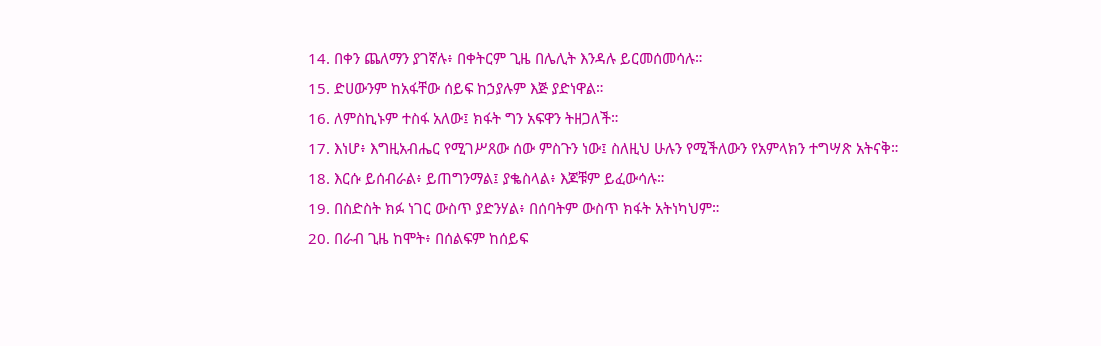14. በቀን ጨለማን ያገኛሉ፥ በቀትርም ጊዜ በሌሊት እንዳሉ ይርመሰመሳሉ።
15. ድሀውንም ከአፋቸው ሰይፍ ከኃያሉም እጅ ያድነዋል።
16. ለምስኪኑም ተስፋ አለው፤ ክፋት ግን አፍዋን ትዘጋለች።
17. እነሆ፥ እግዚአብሔር የሚገሥጸው ሰው ምስጉን ነው፤ ስለዚህ ሁሉን የሚችለውን የአምላክን ተግሣጽ አትናቅ።
18. እርሱ ይሰብራል፥ ይጠግንማል፤ ያቈስላል፥ እጆቹም ይፈውሳሉ።
19. በስድስት ክፉ ነገር ውስጥ ያድንሃል፥ በሰባትም ውስጥ ክፋት አትነካህም።
20. በራብ ጊዜ ከሞት፥ በሰልፍም ከሰይፍ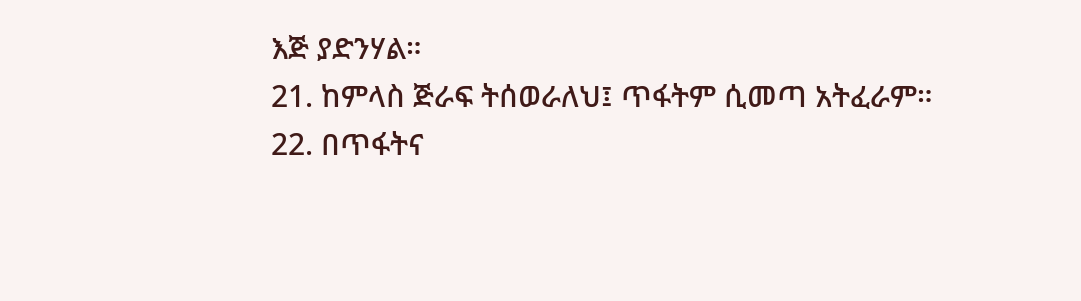እጅ ያድንሃል።
21. ከምላስ ጅራፍ ትሰወራለህ፤ ጥፋትም ሲመጣ አትፈራም።
22. በጥፋትና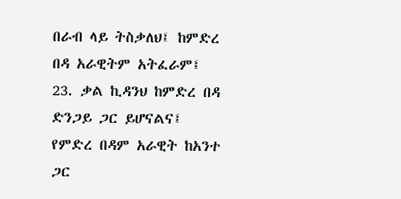በራብ ላይ ትስቃለህ፤ ከምድረ በዳ አራዊትም አትፈራም፤
23. ቃል ኪዳንህ ከምድረ በዳ ድንጋይ ጋር ይሆናልና፤ የምድረ በዳም አራዊት ከአንተ ጋር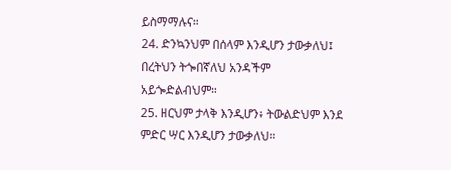ይስማማሉና።
24. ድንኳንህም በሰላም እንዲሆን ታውቃለህ፤ በረትህን ትጐበኛለህ አንዳችም አይጐድልብህም።
25. ዘርህም ታላቅ እንዲሆን፥ ትውልድህም እንደ ምድር ሣር እንዲሆን ታውቃለህ።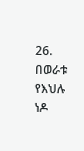26. በወራቱ የእህሉ ነዶ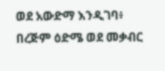ወደ አውድማ እንዲገባ፥ በረጅም ዕድሜ ወደ መቃብር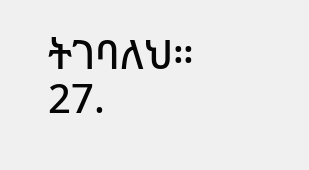ትገባለህ።
27.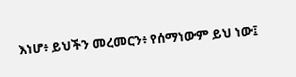እነሆ፥ ይህችን መረመርን፥ የሰማነውም ይህ ነው፤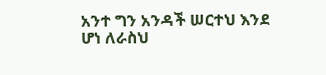አንተ ግን አንዳች ሠርተህ እንደ ሆነ ለራስህ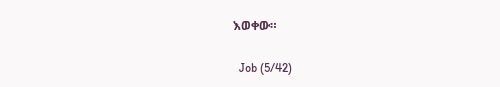እወቀው።

  Job (5/42)